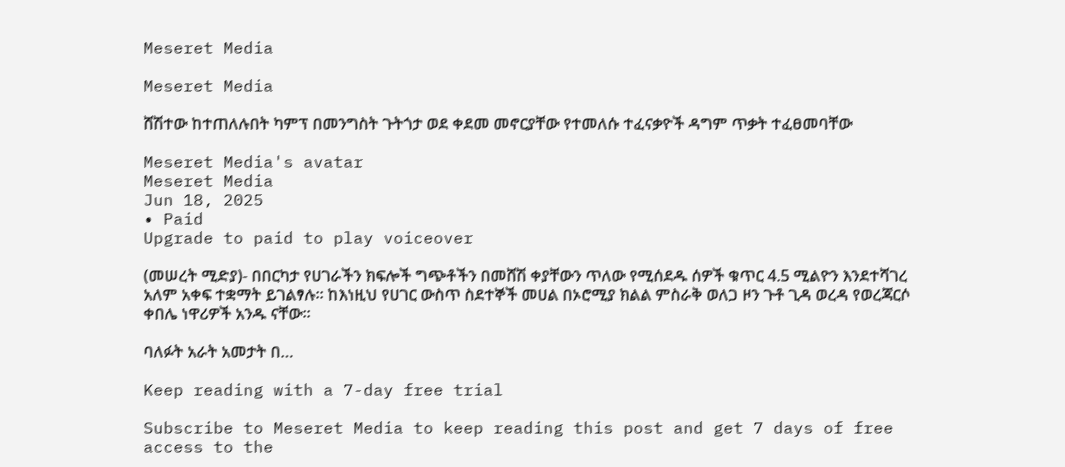Meseret Media

Meseret Media

ሸሽተው ከተጠለሉበት ካምፕ በመንግስት ጉትጎታ ወደ ቀደመ መኖርያቸው የተመለሱ ተፈናቃዮች ዳግም ጥቃት ተፈፀመባቸው

Meseret Media's avatar
Meseret Media
Jun 18, 2025
∙ Paid
Upgrade to paid to play voiceover

(መሠረት ሚድያ)- በበርካታ የሀገራችን ክፍሎች ግጭቶችን በመሸሽ ቀያቸውን ጥለው የሚሰደዱ ሰዎች ቁጥር 4.5 ሚልዮን እንደተሻገረ አለም አቀፍ ተቋማት ይገልፃሉ። ከእነዚህ የሀገር ውስጥ ስደተኞች መሀል በኦሮሚያ ክልል ምስራቅ ወለጋ ዞን ጉቶ ጊዳ ወረዳ የወረጃርሶ ቀበሌ ነዋሪዎች አንዱ ናቸው።

ባለፉት አራት አመታት በ…

Keep reading with a 7-day free trial

Subscribe to Meseret Media to keep reading this post and get 7 days of free access to the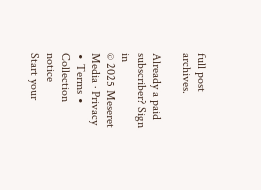full post archives.

Already a paid subscriber? Sign in
© 2025 Meseret Media · Privacy ∙ Terms ∙ Collection notice
Start your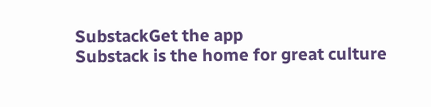SubstackGet the app
Substack is the home for great culture